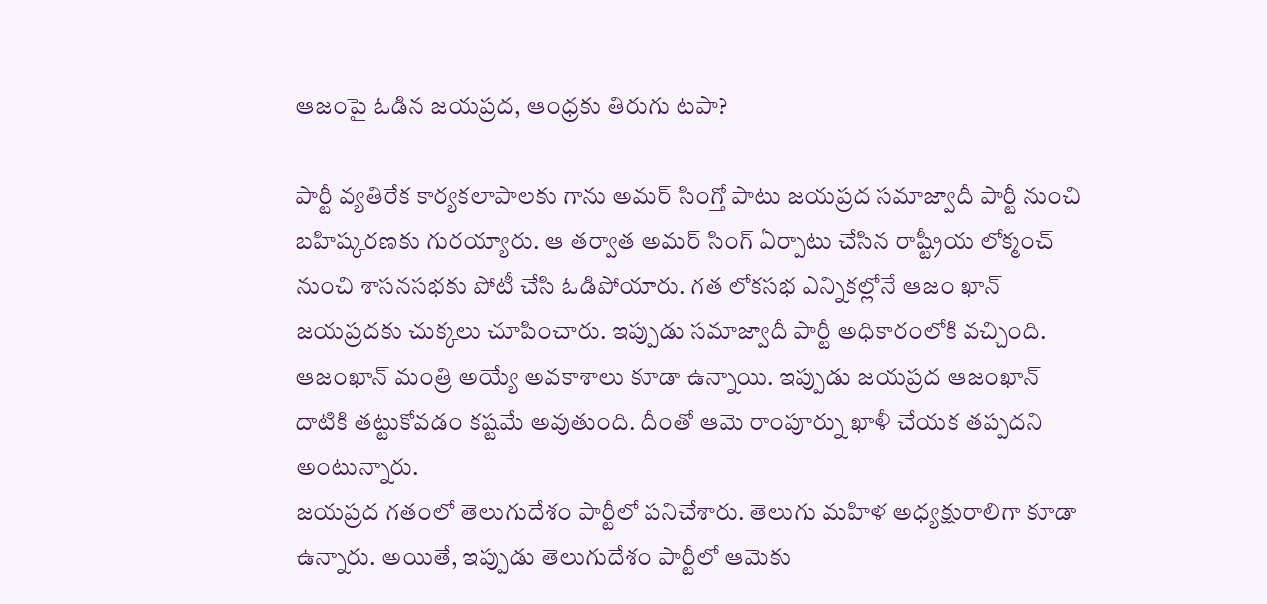ఆజంపై ఓడిన జయప్రద, ఆంధ్రకు తిరుగు టపా?

పార్టీ వ్యతిరేక కార్యకలాపాలకు గాను అమర్ సింగ్తో పాటు జయప్రద సమాజ్వాదీ పార్టీ నుంచి బహిష్కరణకు గురయ్యారు. ఆ తర్వాత అమర్ సింగ్ ఏర్పాటు చేసిన రాష్ట్రీయ లోక్మంచ్ నుంచి శాసనసభకు పోటీ చేసి ఓడిపోయారు. గత లోకసభ ఎన్నికల్లోనే ఆజం ఖాన్ జయప్రదకు చుక్కలు చూపించారు. ఇప్పుడు సమాజ్వాదీ పార్టీ అధికారంలోకి వచ్చింది. ఆజంఖాన్ మంత్రి అయ్యే అవకాశాలు కూడా ఉన్నాయి. ఇప్పుడు జయప్రద ఆజంఖాన్ దాటికి తట్టుకోవడం కష్టమే అవుతుంది. దీంతో ఆమె రాంపూర్ను ఖాళీ చేయక తప్పదని అంటున్నారు.
జయప్రద గతంలో తెలుగుదేశం పార్టీలో పనిచేశారు. తెలుగు మహిళ అధ్యక్షురాలిగా కూడా ఉన్నారు. అయితే, ఇప్పుడు తెలుగుదేశం పార్టీలో ఆమెకు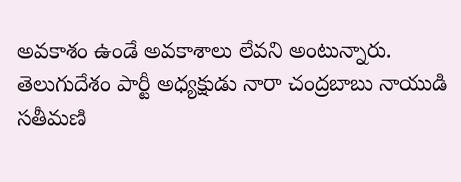అవకాశం ఉండే అవకాశాలు లేవని అంటున్నారు. తెలుగుదేశం పార్టీ అధ్యక్షుడు నారా చంద్రబాబు నాయుడి సతీమణి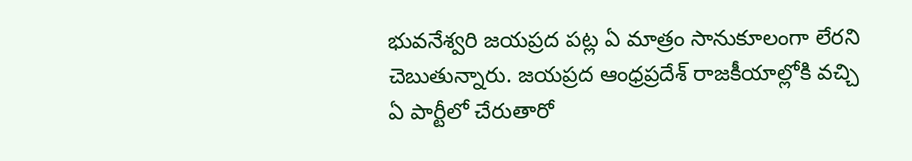భువనేశ్వరి జయప్రద పట్ల ఏ మాత్రం సానుకూలంగా లేరని చెబుతున్నారు. జయప్రద ఆంధ్రప్రదేశ్ రాజకీయాల్లోకి వచ్చి ఏ పార్టీలో చేరుతారో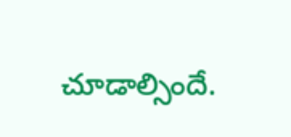చూడాల్సిందే.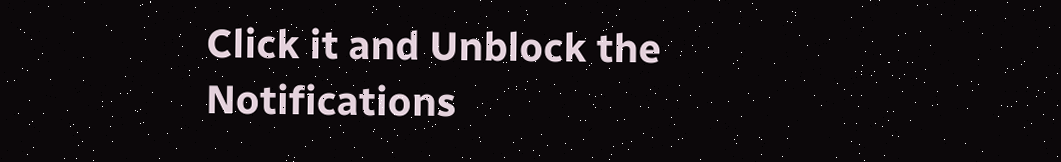Click it and Unblock the Notifications